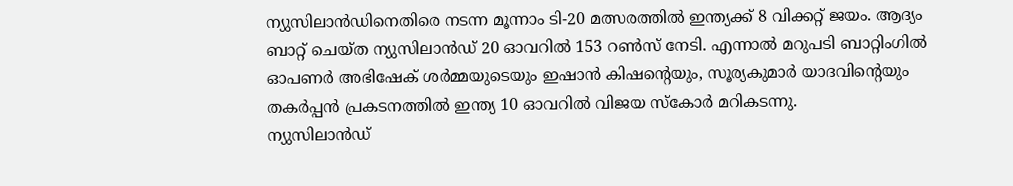ന്യുസിലാൻഡിനെതിരെ നടന്ന മൂന്നാം ടി-20 മത്സരത്തിൽ ഇന്ത്യക്ക് 8 വിക്കറ്റ് ജയം. ആദ്യം ബാറ്റ് ചെയ്ത ന്യുസിലാൻഡ് 20 ഓവറിൽ 153 റൺസ് നേടി. എന്നാൽ മറുപടി ബാറ്റിംഗിൽ ഓപണർ അഭിഷേക് ശർമ്മയുടെയും ഇഷാൻ കിഷന്റെയും, സൂര്യകുമാർ യാദവിന്റെയും തകർപ്പൻ പ്രകടനത്തിൽ ഇന്ത്യ 10 ഓവറിൽ വിജയ സ്കോർ മറികടന്നു.
ന്യുസിലാൻഡ്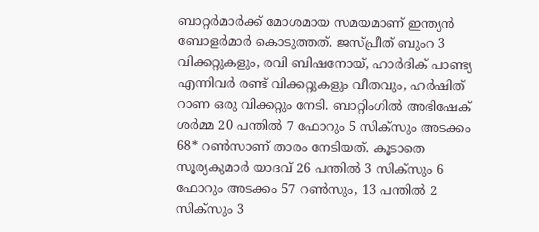ബാറ്റർമാർക്ക് മോശമായ സമയമാണ് ഇന്ത്യൻ ബോളർമാർ കൊടുത്തത്. ജസ്പ്രീത് ബുംറ 3 വിക്കറ്റുകളും, രവി ബിഷനോയ്, ഹാർദിക് പാണ്ട്യ എന്നിവർ രണ്ട് വിക്കറ്റുകളും വീതവും, ഹർഷിത് റാണ ഒരു വിക്കറ്റും നേടി. ബാറ്റിംഗിൽ അഭിഷേക് ശർമ്മ 20 പന്തിൽ 7 ഫോറും 5 സിക്സും അടക്കം 68* റൺസാണ് താരം നേടിയത്. കൂടാതെ സൂര്യകുമാർ യാദവ് 26 പന്തിൽ 3 സിക്സും 6 ഫോറും അടക്കം 57 റൺസും, 13 പന്തിൽ 2 സിക്സും 3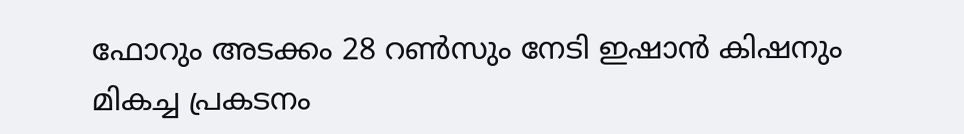ഫോറും അടക്കം 28 റൺസും നേടി ഇഷാൻ കിഷനും മികച്ച പ്രകടനം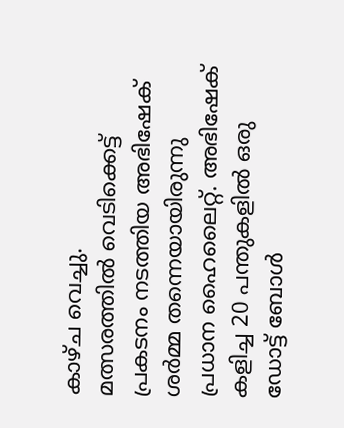കാഴ്ച വെച്ചു.
മത്സരത്തിൽ വെടിക്കെട്ട് പ്രകടനം നടത്തിയ അഭിഷേക് ശർമ്മ തന്നെയായിരുന്നു പ്രധാന ഹൈലൈറ്റ്. അഭിഷേക് കളിച്ച 20 പന്തുകളിൽ ഒരു ഡോട്ട് ബോൾ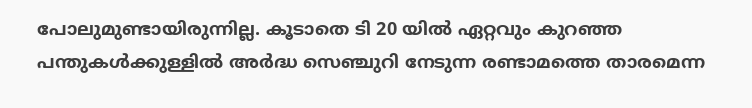പോലുമുണ്ടായിരുന്നില്ല. കൂടാതെ ടി 20 യിൽ ഏറ്റവും കുറഞ്ഞ പന്തുകൾക്കുള്ളിൽ അർദ്ധ സെഞ്ചുറി നേടുന്ന രണ്ടാമത്തെ താരമെന്ന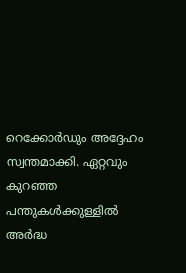റെക്കോർഡും അദ്ദേഹം സ്വന്തമാക്കി. ഏറ്റവും കുറഞ്ഞ പന്തുകൾക്കുള്ളിൽ അർദ്ധ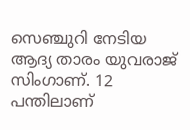സെഞ്ചുറി നേടിയ ആദ്യ താരം യുവരാജ് സിംഗാണ്. 12 പന്തിലാണ്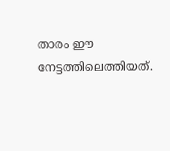താരം ഈ നേട്ടത്തിലെത്തിയത്.